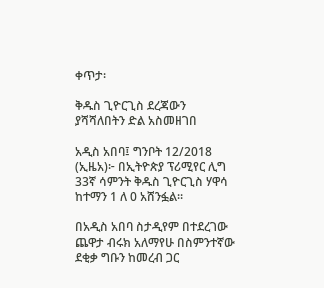ቀጥታ፡

ቅዱስ ጊዮርጊስ ደረጃውን ያሻሻለበትን ድል አስመዘገበ

አዲስ አበባ፤ ግንቦት 12/2018 (ኢዜአ)፦ በኢትዮጵያ ፕሪሚየር ሊግ 33ኛ ሳምንት ቅዱስ ጊዮርጊስ ሃዋሳ ከተማን 1 ለ 0 አሸንፏል።

በአዲስ አበባ ስታዲየም በተደረገው ጨዋታ ብሩክ አለማየሁ በስምንተኛው ደቂቃ ግቡን ከመረብ ጋር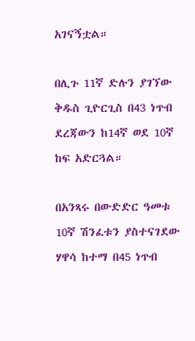አገናኝቷል።

በሊጉ 11ኛ ድሉን ያገኘው ቅዱስ ጊዮርጊስ በ43 ነጥብ ደረጃውን ከ14ኛ ወደ 10ኛ ከፍ አድርጓል።

በአንጻሩ በውድድር ዓመቱ 10ኛ ሽንፈቱን ያስተናገደው ሃዋሳ ከተማ በ45 ነጥብ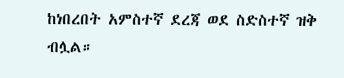ከነበረበት አምስተኛ ደረጃ ወደ ስድስተኛ ዝቅ ብሏል።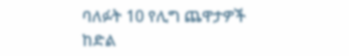ባለፉት 10 የሊግ ጨዋታዎች ከድል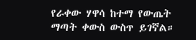የራቀው ሃዋሳ ከተማ የውጤት ማጣት ቀውስ ውስጥ ይገኛል።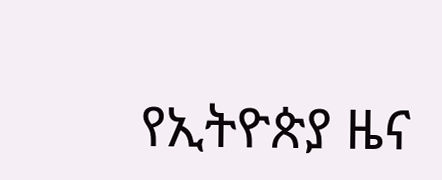የኢትዮጵያ ዜና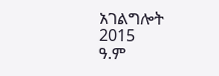አገልግሎት
2015
ዓ.ም